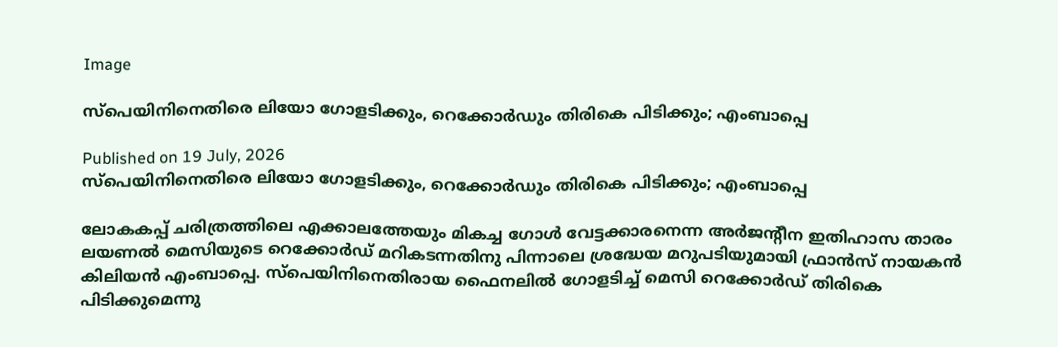Image

സ്പെയിനിനെതിരെ ലിയോ ഗോളടിക്കും, റെക്കോർഡും തിരികെ പിടിക്കും; എംബാപ്പെ

Published on 19 July, 2026
സ്പെയിനിനെതിരെ ലിയോ ഗോളടിക്കും, റെക്കോർഡും തിരികെ പിടിക്കും; എംബാപ്പെ

ലോകകപ്പ് ചരിത്രത്തിലെ എക്കാലത്തേയും മികച്ച ഗോൾ വേട്ടക്കാരനെന്ന അർജന്റീന ഇതിഹാസ താരം ലയണൽ മെസിയുടെ റെക്കോർഡ് മറികടന്നതിനു പിന്നാലെ ശ്രദ്ധേയ മറുപടിയുമായി ഫ്രാൻസ് നായകൻ കിലിയൻ എംബാപ്പെ. സ്പെയിനിനെതിരായ ഫൈനലിൽ ഗോളടിച്ച് മെസി റെക്കോർഡ് തിരികെ പിടിക്കുമെന്നു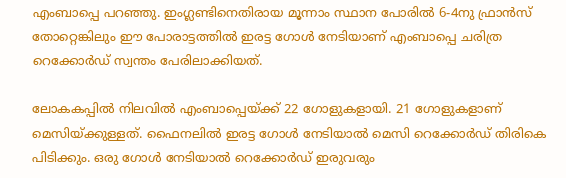എംബാപ്പെ പറഞ്ഞു. ഇംഗ്ലണ്ടിനെതിരായ മൂന്നാം സ്ഥാന പോരിൽ 6-4നു ഫ്രാൻസ് തോറ്റെങ്കിലും ഈ പോരാട്ടത്തിൽ ഇരട്ട ഗോൾ നേടിയാണ് എംബാപ്പെ ചരിത്ര റെക്കോർഡ് സ്വന്തം പേരിലാക്കിയത്.

ലോകകപ്പിൽ നിലവിൽ എംബാപ്പെയ്ക്ക് 22 ഗോളുകളായി. 21 ഗോളുകളാണ് മെസിയ്ക്കുള്ളത്. ഫൈനലിൽ ഇരട്ട ഗോൾ നേടിയാൽ മെസി റെക്കോർഡ് തിരികെ പിടിക്കും. ഒരു ഗോൾ നേടിയാൽ റെക്കോർഡ് ഇരുവരും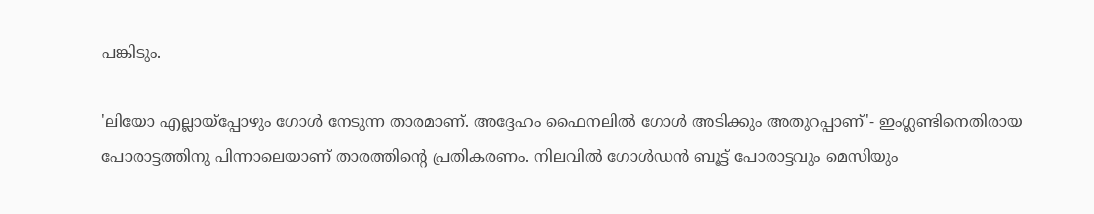പങ്കിടും.

'ലിയോ എല്ലായ്പ്പോഴും ഗോൾ നേടുന്ന താരമാണ്. അദ്ദേഹം ഫൈനലിൽ ഗോൾ അടിക്കും അതുറപ്പാണ്'- ഇംഗ്ലണ്ടിനെതിരായ പോരാട്ടത്തിനു പിന്നാലെയാണ് താരത്തിന്റെ പ്രതികരണം. നിലവിൽ ഗോൾഡൻ ബൂട്ട് പോരാട്ടവും മെസിയും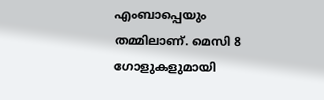എംബാപ്പെയും തമ്മിലാണ്. മെസി 8 ഗോളുകളുമായി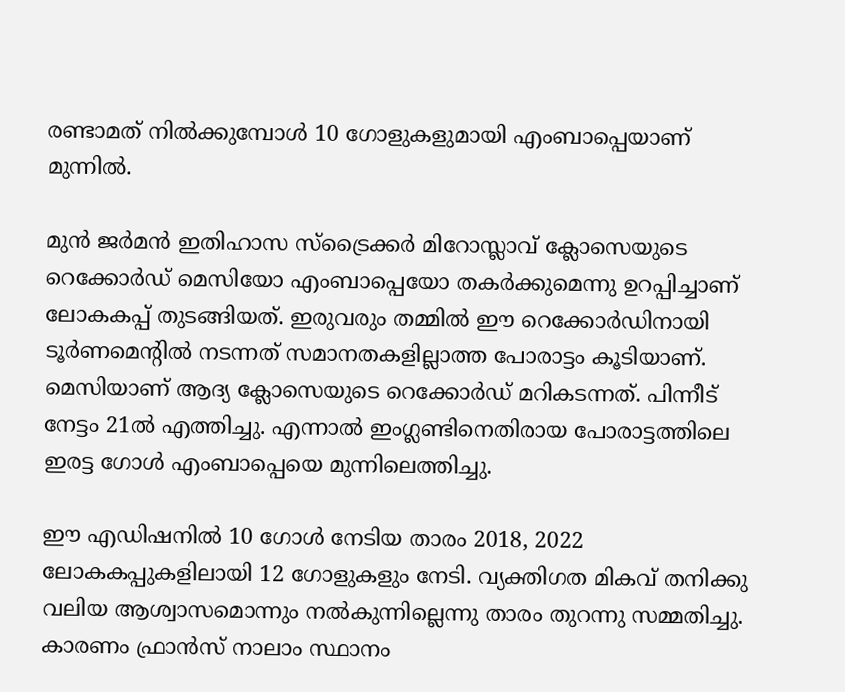രണ്ടാമത് നിൽക്കുമ്പോൾ 10 ഗോളുകളുമായി എംബാപ്പെയാണ് മുന്നിൽ.

മുൻ ജർമൻ ഇതിഹാസ സ്ട്രൈക്കർ മിറോസ്ലാവ് ക്ലോസെയുടെ റെക്കോർഡ് മെസിയോ എംബാപ്പെയോ തകർക്കുമെന്നു ഉറപ്പിച്ചാണ് ലോകകപ്പ് തുടങ്ങിയത്. ഇരുവരും തമ്മിൽ ഈ റെക്കോർഡിനായി ടൂർണമെന്റിൽ നടന്നത് സമാനതകളില്ലാത്ത പോരാട്ടം കൂടിയാണ്. മെസിയാണ് ആദ്യ ക്ലോസെയുടെ റെക്കോർഡ് മറികടന്നത്. പിന്നീട് നേട്ടം 21ൽ എത്തിച്ചു. എന്നാൽ ഇംഗ്ലണ്ടിനെതിരായ പോരാട്ടത്തിലെ ഇരട്ട ഗോൾ എംബാപ്പെയെ മുന്നിലെത്തിച്ചു.

ഈ എഡിഷനിൽ 10 ഗോൾ നേടിയ താരം 2018, 2022 ലോകകപ്പുകളിലായി 12 ഗോളുകളും നേടി. വ്യക്തിഗത മികവ് തനിക്കു വലിയ ആശ്വാസമൊന്നും നൽകുന്നില്ലെന്നു താരം തുറന്നു സമ്മതിച്ചു. കാരണം ഫ്രാൻസ് നാലാം സ്ഥാനം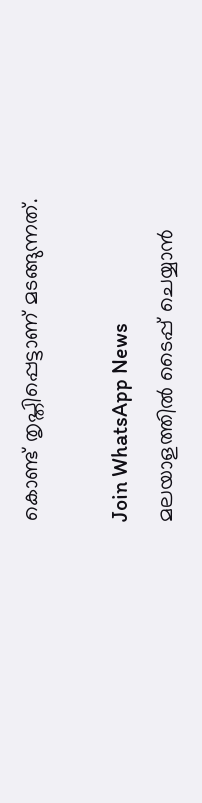കൊണ്ട് തൃപ്തിപ്പെട്ടാണ് മടങ്ങുന്നത്.

Join WhatsApp News
മലയാളത്തില്‍ ടൈപ്പ് ചെയ്യാന്‍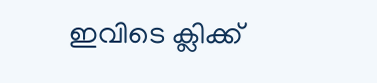ഇവിടെ ക്ലിക്ക്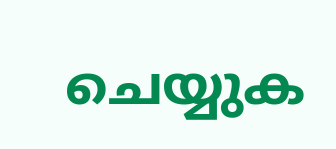ചെയ്യുക